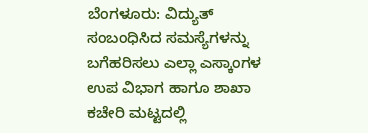ಬೆಂಗಳೂರು: ವಿದ್ಯುತ್ ಸಂಬಂಧಿಸಿದ ಸಮಸ್ಯೆಗಳನ್ನು ಬಗೆಹರಿಸಲು ಎಲ್ಲಾ ಎಸ್ಕಾಂಗಳ ಉಪ ವಿಭಾಗ ಹಾಗೂ ಶಾಖಾ ಕಚೇರಿ ಮಟ್ಟದಲ್ಲಿ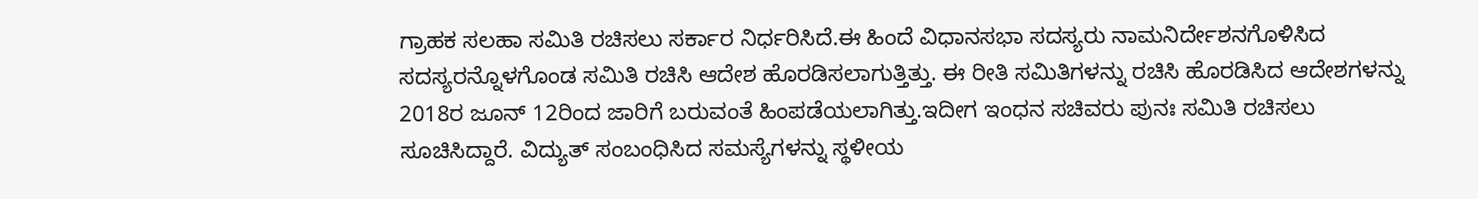ಗ್ರಾಹಕ ಸಲಹಾ ಸಮಿತಿ ರಚಿಸಲು ಸರ್ಕಾರ ನಿರ್ಧರಿಸಿದೆ.ಈ ಹಿಂದೆ ವಿಧಾನಸಭಾ ಸದಸ್ಯರು ನಾಮನಿರ್ದೇಶನಗೊಳಿಸಿದ ಸದಸ್ಯರನ್ನೊಳಗೊಂಡ ಸಮಿತಿ ರಚಿಸಿ ಆದೇಶ ಹೊರಡಿಸಲಾಗುತ್ತಿತ್ತು. ಈ ರೀತಿ ಸಮಿತಿಗಳನ್ನು ರಚಿಸಿ ಹೊರಡಿಸಿದ ಆದೇಶಗಳನ್ನು 2018ರ ಜೂನ್ 12ರಿಂದ ಜಾರಿಗೆ ಬರುವಂತೆ ಹಿಂಪಡೆಯಲಾಗಿತ್ತು.ಇದೀಗ ಇಂಧನ ಸಚಿವರು ಪುನಃ ಸಮಿತಿ ರಚಿಸಲು ಸೂಚಿಸಿದ್ದಾರೆ. ವಿದ್ಯುತ್ ಸಂಬಂಧಿಸಿದ ಸಮಸ್ಯೆಗಳನ್ನು ಸ್ಥಳೀಯ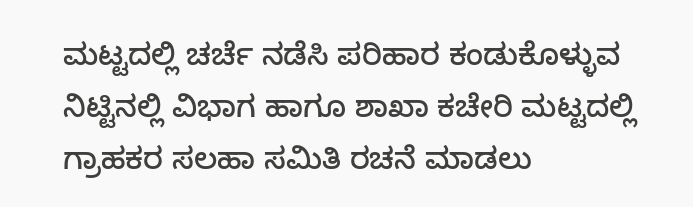ಮಟ್ಟದಲ್ಲಿ ಚರ್ಚೆ ನಡೆಸಿ ಪರಿಹಾರ ಕಂಡುಕೊಳ್ಳುವ ನಿಟ್ಟಿನಲ್ಲಿ ವಿಭಾಗ ಹಾಗೂ ಶಾಖಾ ಕಚೇರಿ ಮಟ್ಟದಲ್ಲಿ ಗ್ರಾಹಕರ ಸಲಹಾ ಸಮಿತಿ ರಚನೆ ಮಾಡಲು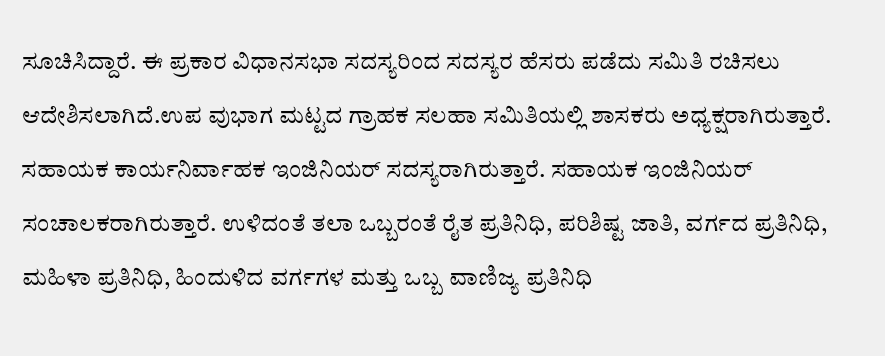ಸೂಚಿಸಿದ್ದಾರೆ. ಈ ಪ್ರಕಾರ ವಿಧಾನಸಭಾ ಸದಸ್ಯರಿಂದ ಸದಸ್ಯರ ಹೆಸರು ಪಡೆದು ಸಮಿತಿ ರಚಿಸಲು ಆದೇಶಿಸಲಾಗಿದೆ.ಉಪ ವುಭಾಗ ಮಟ್ಟದ ಗ್ರಾಹಕ ಸಲಹಾ ಸಮಿತಿಯಲ್ಲಿ ಶಾಸಕರು ಅಧ್ಯಕ್ಷರಾಗಿರುತ್ತಾರೆ. ಸಹಾಯಕ ಕಾರ್ಯನಿರ್ವಾಹಕ ಇಂಜಿನಿಯರ್ ಸದಸ್ಯರಾಗಿರುತ್ತಾರೆ. ಸಹಾಯಕ ಇಂಜಿನಿಯರ್ ಸಂಚಾಲಕರಾಗಿರುತ್ತಾರೆ. ಉಳಿದಂತೆ ತಲಾ ಒಬ್ಬರಂತೆ ರೈತ ಪ್ರತಿನಿಧಿ, ಪರಿಶಿಷ್ಟ ಜಾತಿ, ವರ್ಗದ ಪ್ರತಿನಿಧಿ, ಮಹಿಳಾ ಪ್ರತಿನಿಧಿ, ಹಿಂದುಳಿದ ವರ್ಗಗಳ ಮತ್ತು ಒಬ್ಬ ವಾಣಿಜ್ಯ ಪ್ರತಿನಿಧಿ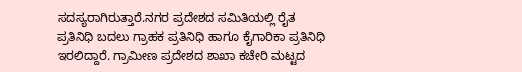ಸದಸ್ಯರಾಗಿರುತ್ತಾರೆ.ನಗರ ಪ್ರದೇಶದ ಸಮಿತಿಯಲ್ಲಿ ರೈತ ಪ್ರತಿನಿಧಿ ಬದಲು ಗ್ರಾಹಕ ಪ್ರತಿನಿಧಿ ಹಾಗೂ ಕೈಗಾರಿಕಾ ಪ್ರತಿನಿಧಿ ಇರಲಿದ್ದಾರೆ. ಗ್ರಾಮೀಣ ಪ್ರದೇಶದ ಶಾಖಾ ಕಚೇರಿ ಮಟ್ಟದ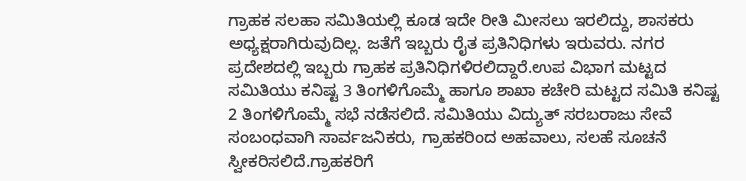ಗ್ರಾಹಕ ಸಲಹಾ ಸಮಿತಿಯಲ್ಲಿ ಕೂಡ ಇದೇ ರೀತಿ ಮೀಸಲು ಇರಲಿದ್ದು, ಶಾಸಕರು ಅಧ್ಯಕ್ಷರಾಗಿರುವುದಿಲ್ಲ. ಜತೆಗೆ ಇಬ್ಬರು ರೈತ ಪ್ರತಿನಿಧಿಗಳು ಇರುವರು. ನಗರ ಪ್ರದೇಶದಲ್ಲಿ ಇಬ್ಬರು ಗ್ರಾಹಕ ಪ್ರತಿನಿಧಿಗಳಿರಲಿದ್ದಾರೆ.ಉಪ ವಿಭಾಗ ಮಟ್ಟದ ಸಮಿತಿಯು ಕನಿಷ್ಟ 3 ತಿಂಗಳಿಗೊಮ್ಮೆ ಹಾಗೂ ಶಾಖಾ ಕಚೇರಿ ಮಟ್ಟದ ಸಮಿತಿ ಕನಿಷ್ಟ 2 ತಿಂಗಳಿಗೊಮ್ಮೆ ಸಭೆ ನಡೆಸಲಿದೆ. ಸಮಿತಿಯು ವಿದ್ಯುತ್ ಸರಬರಾಜು ಸೇವೆ ಸಂಬಂಧವಾಗಿ ಸಾರ್ವಜನಿಕರು, ಗ್ರಾಹಕರಿಂದ ಅಹವಾಲು, ಸಲಹೆ ಸೂಚನೆ ಸ್ವೀಕರಿಸಲಿದೆ.ಗ್ರಾಹಕರಿಗೆ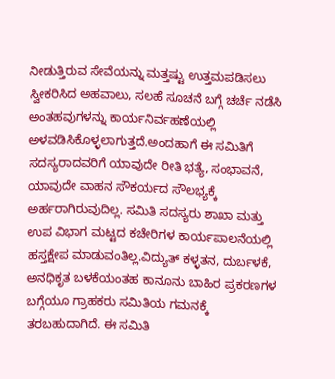ನೀಡುತ್ತಿರುವ ಸೇವೆಯನ್ನು ಮತ್ತಷ್ಟು ಉತ್ತಮಪಡಿಸಲು ಸ್ವೀಕರಿಸಿದ ಅಹವಾಲು, ಸಲಹೆ ಸೂಚನೆ ಬಗ್ಗೆ ಚರ್ಚೆ ನಡೆಸಿ ಅಂತಹವುಗಳನ್ನು ಕಾರ್ಯನಿರ್ವಹಣೆಯಲ್ಲಿ ಅಳವಡಿಸಿಕೊಳ್ಳಲಾಗುತ್ತದೆ.ಅಂದಹಾಗೆ ಈ ಸಮಿತಿಗೆ ಸದಸ್ಯರಾದವರಿಗೆ ಯಾವುದೇ ರೀತಿ ಭತ್ಯೆ, ಸಂಭಾವನೆ, ಯಾವುದೇ ವಾಹನ ಸೌಕರ್ಯದ ಸೌಲಭ್ಯಕ್ಕೆ ಅರ್ಹರಾಗಿರುವುದಿಲ್ಲ. ಸಮಿತಿ ಸದಸ್ಯರು ಶಾಖಾ ಮತ್ತು ಉಪ ವಿಭಾಗ ಮಟ್ಟದ ಕಚೇರಿಗಳ ಕಾರ್ಯಪಾಲನೆಯಲ್ಲಿ ಹಸ್ತಕ್ಷೇಪ ಮಾಡುವಂತಿಲ್ಲ.ವಿದ್ಯುತ್ ಕಳ್ಳತನ, ದುರ್ಬಳಕೆ, ಅನಧಿಕೃತ ಬಳಕೆಯಂತಹ ಕಾನೂನು ಬಾಹಿರ ಪ್ರಕರಣಗಳ ಬಗ್ಗೆಯೂ ಗ್ರಾಹಕರು ಸಮಿತಿಯ ಗಮನಕ್ಕೆ ತರಬಹುದಾಗಿದೆ. ಈ ಸಮಿತಿ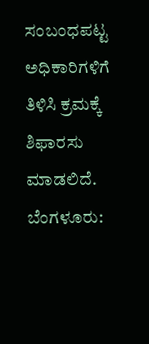ಸಂಬಂಧಪಟ್ಟ ಅಧಿಕಾರಿಗಳಿಗೆ ತಿಳಿಸಿ ಕ್ರಮಕ್ಕೆ ಶಿಫಾರಸು ಮಾಡಲಿದೆ.
ಬೆಂಗಳೂರು: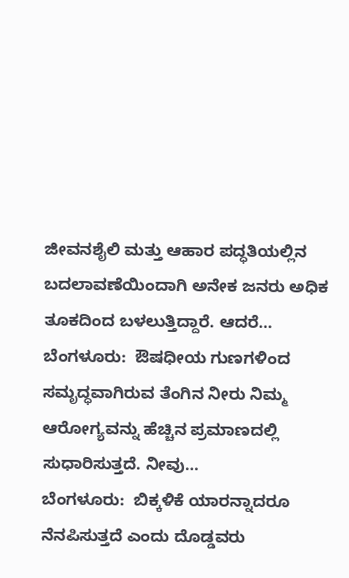ಜೀವನಶೈಲಿ ಮತ್ತು ಆಹಾರ ಪದ್ಧತಿಯಲ್ಲಿನ ಬದಲಾವಣೆಯಿಂದಾಗಿ ಅನೇಕ ಜನರು ಅಧಿಕ ತೂಕದಿಂದ ಬಳಲುತ್ತಿದ್ದಾರೆ. ಆದರೆ…
ಬೆಂಗಳೂರು:  ಔಷಧೀಯ ಗುಣಗಳಿಂದ ಸಮೃದ್ಧವಾಗಿರುವ ತೆಂಗಿನ ನೀರು ನಿಮ್ಮ  ಆರೋಗ್ಯವನ್ನು ಹೆಚ್ಚಿನ ಪ್ರಮಾಣದಲ್ಲಿ ಸುಧಾರಿಸುತ್ತದೆ. ನೀವು…
ಬೆಂಗಳೂರು:  ಬಿಕ್ಕಳಿಕೆ ಯಾರನ್ನಾದರೂ ನೆನಪಿಸುತ್ತದೆ ಎಂದು ದೊಡ್ಡವರು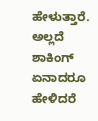ಹೇಳುತ್ತಾರೆ. ಅಲ್ಲದೆ ಶಾಕಿಂಗ್ ಏನಾದರೂ ಹೇಳಿದರೆ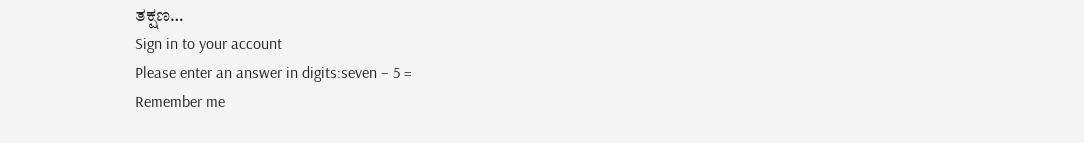ತಕ್ಷಣ…
Sign in to your account
Please enter an answer in digits:seven − 5 =
Remember me